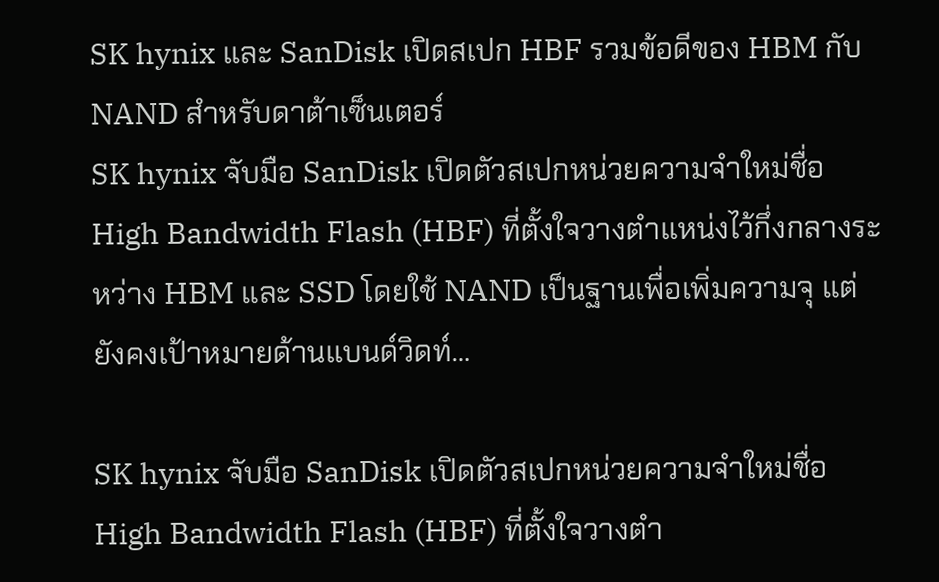SK hynix และ SanDisk เปิดสเปก HBF รวมข้อดีของ HBM กับ NAND สำหรับดาต้าเซ็นเตอร์
SK hynix จับมือ SanDisk เปิดตัวสเปกหน่วยความจำใหม่ชื่อ High Bandwidth Flash (HBF) ที่ตั้งใจวางตำแหน่งไว้กึ่งกลางระหว่าง HBM และ SSD โดยใช้ NAND เป็นฐานเพื่อเพิ่มความจุ แต่ยังคงเป้าหมายด้านแบนด์วิดท์…

SK hynix จับมือ SanDisk เปิดตัวสเปกหน่วยความจำใหม่ชื่อ High Bandwidth Flash (HBF) ที่ตั้งใจวางตำ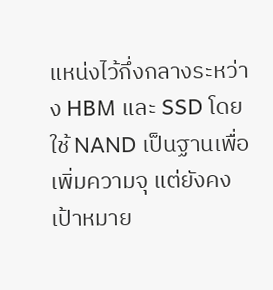แหน่งไว้กึ่งกลางระหว่าง HBM และ SSD โดยใช้ NAND เป็นฐานเพื่อเพิ่มความจุ แต่ยังคงเป้าหมาย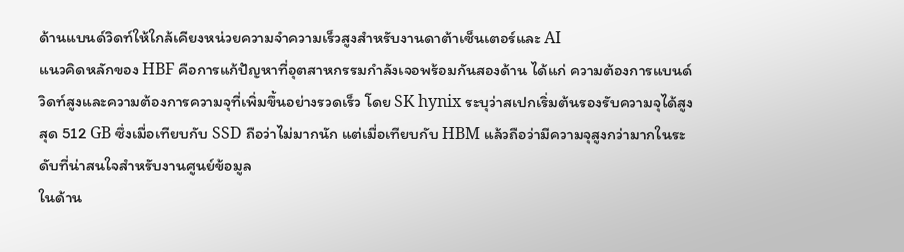ด้านแบนด์วิดท์ให้ใกล้เคียงหน่วยความจำความเร็วสูงสำหรับงานดาต้าเซ็นเตอร์และ AI
แนวคิดหลักของ HBF คือการแก้ปัญหาที่อุตสาหกรรมกำลังเจอพร้อมกันสองด้าน ได้แก่ ความต้องการแบนด์วิดท์สูงและความต้องการความจุที่เพิ่มขึ้นอย่างรวดเร็ว โดย SK hynix ระบุว่าสเปกเริ่มต้นรองรับความจุได้สูงสุด 512 GB ซึ่งเมื่อเทียบกับ SSD ถือว่าไม่มากนัก แต่เมื่อเทียบกับ HBM แล้วถือว่ามีความจุสูงกว่ามากในระดับที่น่าสนใจสำหรับงานศูนย์ข้อมูล
ในด้าน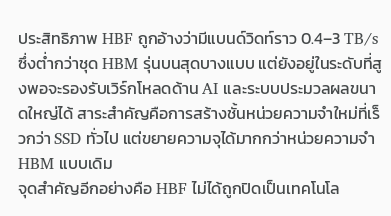ประสิทธิภาพ HBF ถูกอ้างว่ามีแบนด์วิดท์ราว 0.4–3 TB/s ซึ่งต่ำกว่าชุด HBM รุ่นบนสุดบางแบบ แต่ยังอยู่ในระดับที่สูงพอจะรองรับเวิร์กโหลดด้าน AI และระบบประมวลผลขนาดใหญ่ได้ สาระสำคัญคือการสร้างชั้นหน่วยความจำใหม่ที่เร็วกว่า SSD ทั่วไป แต่ขยายความจุได้มากกว่าหน่วยความจำ HBM แบบเดิม
จุดสำคัญอีกอย่างคือ HBF ไม่ได้ถูกปิดเป็นเทคโนโล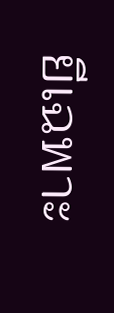ยีเฉพาะ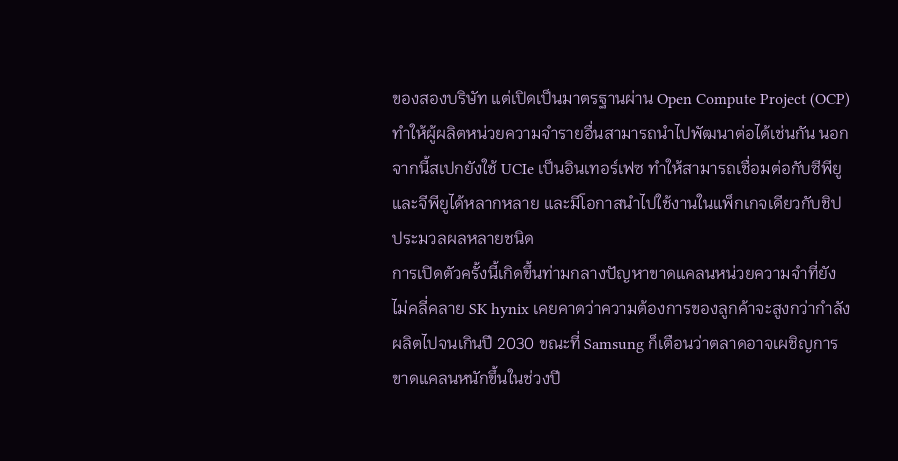ของสองบริษัท แต่เปิดเป็นมาตรฐานผ่าน Open Compute Project (OCP) ทำให้ผู้ผลิตหน่วยความจำรายอื่นสามารถนำไปพัฒนาต่อได้เช่นกัน นอกจากนี้สเปกยังใช้ UCIe เป็นอินเทอร์เฟซ ทำให้สามารถเชื่อมต่อกับซีพียูและจีพียูได้หลากหลาย และมีโอกาสนำไปใช้งานในแพ็กเกจเดียวกับชิปประมวลผลหลายชนิด
การเปิดตัวครั้งนี้เกิดขึ้นท่ามกลางปัญหาขาดแคลนหน่วยความจำที่ยังไม่คลี่คลาย SK hynix เคยคาดว่าความต้องการของลูกค้าจะสูงกว่ากำลังผลิตไปจนเกินปี 2030 ขณะที่ Samsung ก็เตือนว่าตลาดอาจเผชิญการขาดแคลนหนักขึ้นในช่วงปี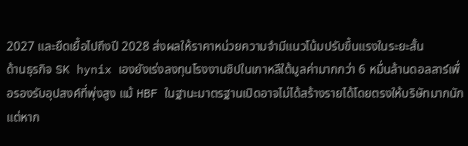2027 และยืดเยื้อไปถึงปี 2028 ส่งผลให้ราคาหน่วยความจำมีแนวโน้มปรับขึ้นแรงในระยะสั้น
ด้านธุรกิจ SK hynix เองยังเร่งลงทุนโรงงานชิปในเกาหลีใต้มูลค่ามากกว่า 6 หมื่นล้านดอลลาร์เพื่อรองรับอุปสงค์ที่พุ่งสูง แม้ HBF ในฐานะมาตรฐานเปิดอาจไม่ได้สร้างรายได้โดยตรงให้บริษัทมากนัก แต่หาก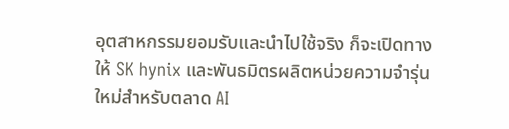อุตสาหกรรมยอมรับและนำไปใช้จริง ก็จะเปิดทางให้ SK hynix และพันธมิตรผลิตหน่วยความจำรุ่นใหม่สำหรับตลาด AI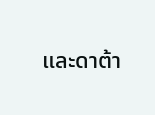และดาต้า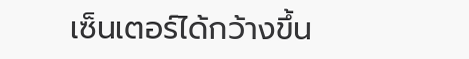เซ็นเตอร์ได้กว้างขึ้น